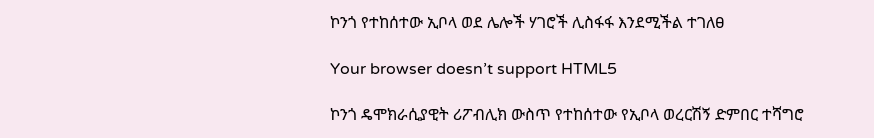ኮንጎ የተከሰተው ኢቦላ ወደ ሌሎች ሃገሮች ሊስፋፋ እንደሚችል ተገለፀ

Your browser doesn’t support HTML5

ኮንጎ ዴሞክራሲያዊት ሪፖብሊክ ውስጥ የተከሰተው የኢቦላ ወረርሽኝ ድምበር ተሻግሮ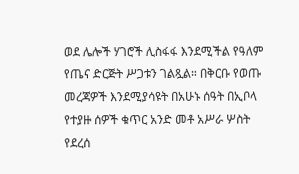ወደ ሌሎች ሃገሮች ሊስፋፋ እንደሚችል የዓለም የጤና ድርጅት ሥጋቱን ገልጿል። በቅርቡ የወጡ መረጃዎች እንደሚያሳዩት በአሁኑ ሰዓት በኢቦላ የተያዙ ሰዎች ቁጥር አንድ መቶ አሥራ ሦስት የደረሰ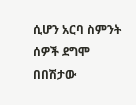ሲሆን አርባ ስምንት ሰዎች ደግሞ በበሽታው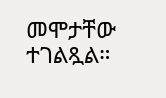መሞታቸው ተገልጿል።